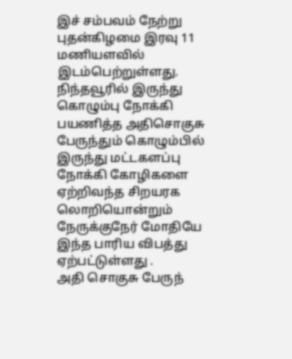இச் சம்பவம் நேற்று புதன்கிழமை இரவு 11 மணியளவில் இடம்பெற்றுள்ளது.
நிந்தவூரில் இருந்து கொழும்பு நோக்கி பயணித்த அதிசொகுசு பேருந்தும் கொழும்பில் இருந்து மட்டகளப்பு நோக்கி கோழிகளை ஏற்றிவந்த சிறயரக லொறியொன்றும் நேருக்குநேர் மோதியே இந்த பாரிய விபத்து ஏற்பட்டுள்ளது .
அதி சொகுசு பேருந்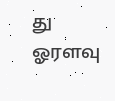து ஓரளவு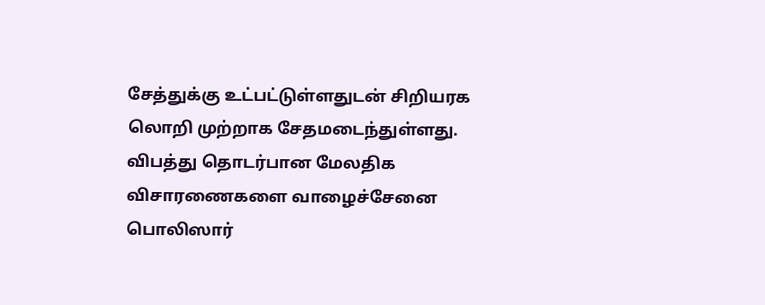சேத்துக்கு உட்பட்டுள்ளதுடன் சிறியரக லொறி முற்றாக சேதமடைந்துள்ளது.
விபத்து தொடர்பான மேலதிக விசாரணைகளை வாழைச்சேனை பொலிஸார்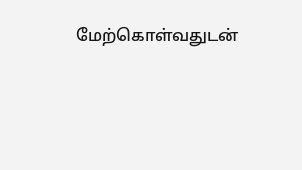மேற்கொள்வதுடன்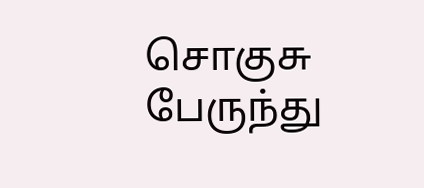சொகுசு பேருந்து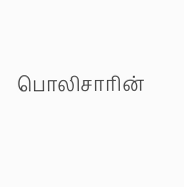பொலிசாரின்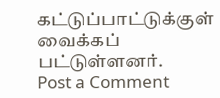கட்டுப்பாட்டுக்குள் வைக்கப் பட்டுள்ளனர்.
Post a Comment